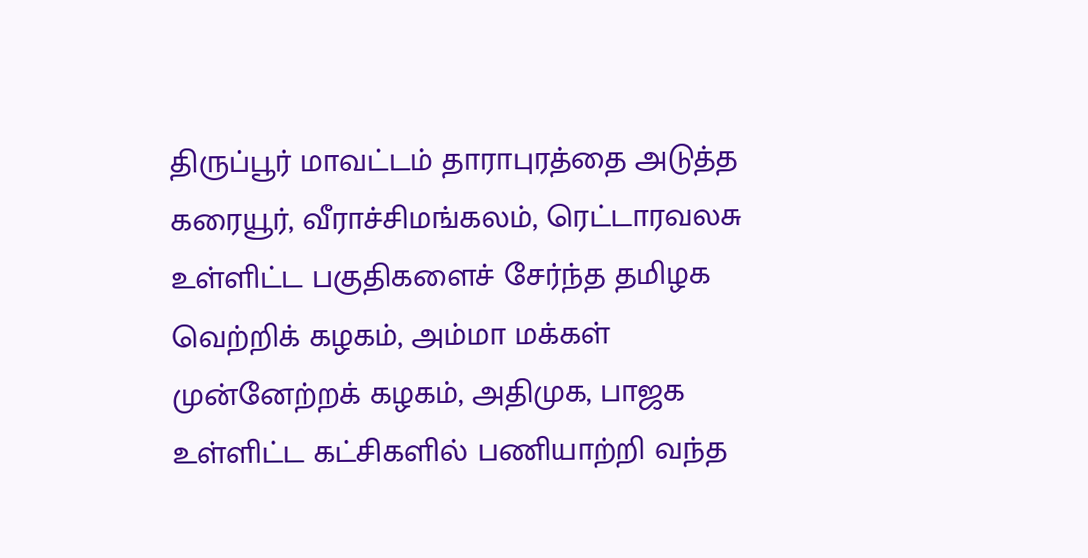திருப்பூர் மாவட்டம் தாராபுரத்தை அடுத்த கரையூர், வீராச்சிமங்கலம், ரெட்டாரவலசு உள்ளிட்ட பகுதிகளைச் சேர்ந்த தமிழக வெற்றிக் கழகம், அம்மா மக்கள் முன்னேற்றக் கழகம், அதிமுக, பாஜக உள்ளிட்ட கட்சிகளில் பணியாற்றி வந்த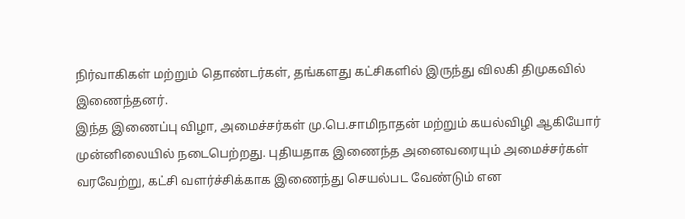நிர்வாகிகள் மற்றும் தொண்டர்கள், தங்களது கட்சிகளில் இருந்து விலகி திமுகவில் இணைந்தனர்.
இந்த இணைப்பு விழா, அமைச்சர்கள் மு.பெ.சாமிநாதன் மற்றும் கயல்விழி ஆகியோர் முன்னிலையில் நடைபெற்றது. புதியதாக இணைந்த அனைவரையும் அமைச்சர்கள் வரவேற்று, கட்சி வளர்ச்சிக்காக இணைந்து செயல்பட வேண்டும் என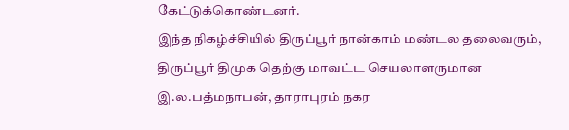கேட்டுக்கொண்டனர்.
இந்த நிகழ்ச்சியில் திருப்பூர் நான்காம் மண்டல தலைவரும், திருப்பூர் திமுக தெற்கு மாவட்ட செயலாளருமான இ.ல.பத்மநாபன், தாராபுரம் நகர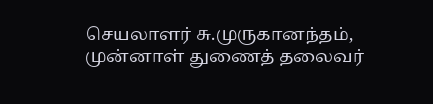செயலாளர் சு.முருகானந்தம், முன்னாள் துணைத் தலைவர்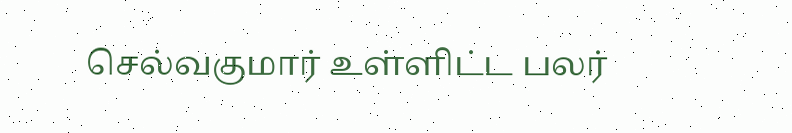செல்வகுமார் உள்ளிட்ட பலர்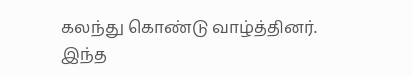கலந்து கொண்டு வாழ்த்தினர்.
இந்த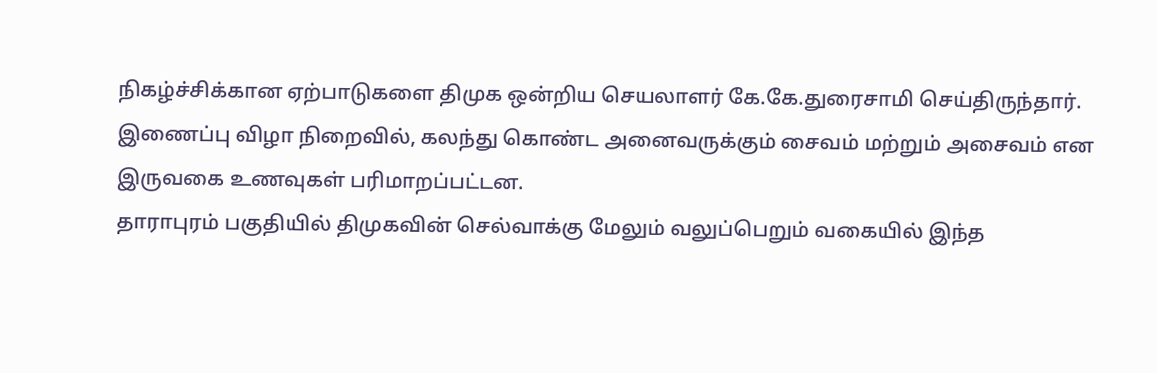நிகழ்ச்சிக்கான ஏற்பாடுகளை திமுக ஒன்றிய செயலாளர் கே.கே.துரைசாமி செய்திருந்தார்.
இணைப்பு விழா நிறைவில், கலந்து கொண்ட அனைவருக்கும் சைவம் மற்றும் அசைவம் என இருவகை உணவுகள் பரிமாறப்பட்டன.
தாராபுரம் பகுதியில் திமுகவின் செல்வாக்கு மேலும் வலுப்பெறும் வகையில் இந்த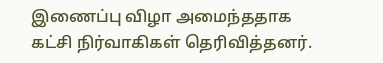இணைப்பு விழா அமைந்ததாக கட்சி நிர்வாகிகள் தெரிவித்தனர்.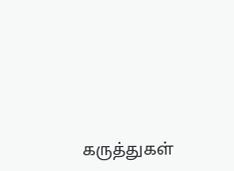கருத்துகள்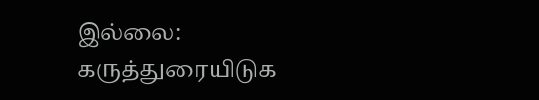இல்லை:
கருத்துரையிடுக